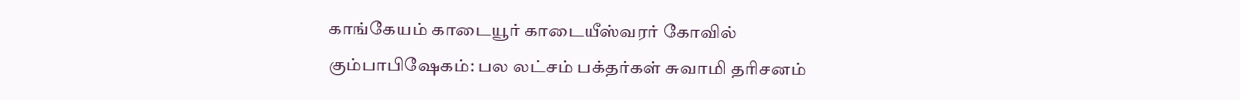காங்கேயம் காடையூர் காடையீஸ்வரர் கோவில் கும்பாபிஷேகம்: பல லட்சம் பக்தர்கள் சுவாமி தரிசனம்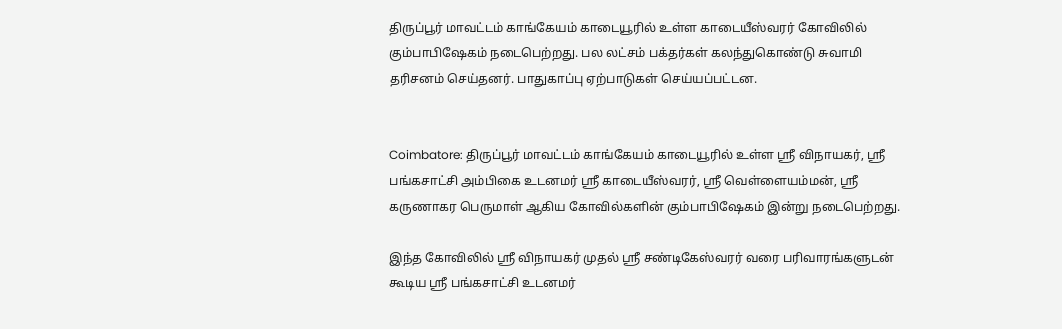திருப்பூர் மாவட்டம் காங்கேயம் காடையூரில் உள்ள காடையீஸ்வரர் கோவிலில் கும்பாபிஷேகம் நடைபெற்றது. பல லட்சம் பக்தர்கள் கலந்துகொண்டு சுவாமி தரிசனம் செய்தனர். பாதுகாப்பு ஏற்பாடுகள் செய்யப்பட்டன.


Coimbatore: திருப்பூர் மாவட்டம் காங்கேயம் காடையூரில் உள்ள ஸ்ரீ விநாயகர், ஸ்ரீ பங்கசாட்சி அம்பிகை உடனமர் ஸ்ரீ காடையீஸ்வரர், ஸ்ரீ வெள்ளையம்மன், ஸ்ரீ கருணாகர பெருமாள் ஆகிய கோவில்களின் கும்பாபிஷேகம் இன்று நடைபெற்றது.

இந்த கோவிலில் ஸ்ரீ விநாயகர் முதல் ஸ்ரீ சண்டிகேஸ்வரர் வரை பரிவாரங்களுடன் கூடிய ஸ்ரீ பங்கசாட்சி உடனமர்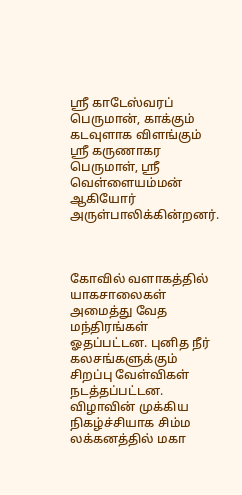ஸ்ரீ காடேஸ்வரப் பெருமான், காக்கும் கடவுளாக விளங்கும் ஸ்ரீ கருணாகர பெருமாள், ஸ்ரீ வெள்ளையம்மன் ஆகியோர் அருள்பாலிக்கின்றனர்.



கோவில் வளாகத்தில் யாகசாலைகள் அமைத்து வேத மந்திரங்கள் ஓதப்பட்டன. புனித நீர் கலசங்களுக்கும் சிறப்பு வேள்விகள் நடத்தப்பட்டன. விழாவின் முக்கிய நிகழ்ச்சியாக சிம்ம லக்கனத்தில் மகா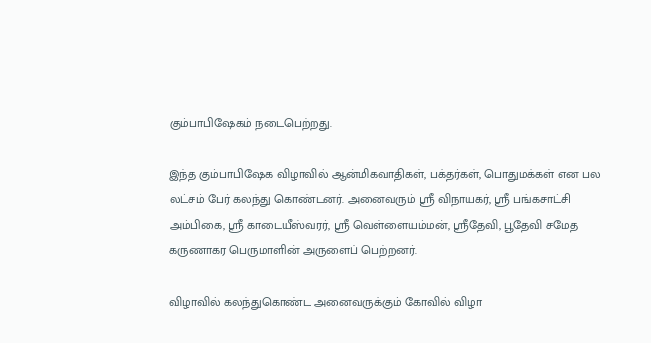கும்பாபிஷேகம் நடைபெற்றது.

இந்த கும்பாபிஷேக விழாவில் ஆன்மிகவாதிகள், பக்தர்கள், பொதுமக்கள் என பல லட்சம் பேர் கலந்து கொண்டனர். அனைவரும் ஸ்ரீ விநாயகர், ஸ்ரீ பங்கசாட்சி அம்பிகை, ஸ்ரீ காடையீஸ்வரர், ஸ்ரீ வெள்ளையம்மன், ஸ்ரீதேவி, பூதேவி சமேத கருணாகர பெருமாளின் அருளைப் பெற்றனர்.

விழாவில் கலந்துகொண்ட அனைவருக்கும் கோவில் விழா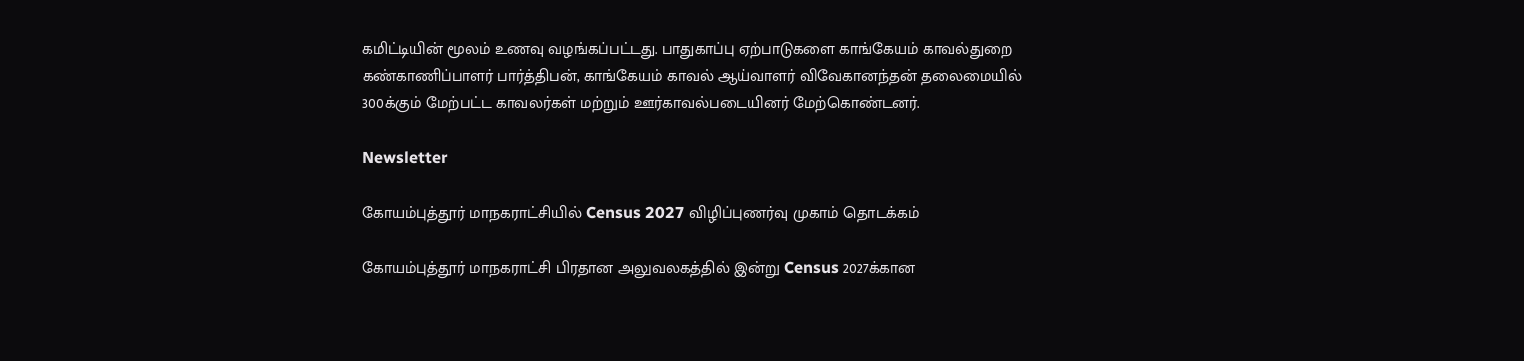கமிட்டியின் மூலம் உணவு வழங்கப்பட்டது. பாதுகாப்பு ஏற்பாடுகளை காங்கேயம் காவல்துறை கண்காணிப்பாளர் பார்த்திபன், காங்கேயம் காவல் ஆய்வாளர் விவேகானந்தன் தலைமையில் 300க்கும் மேற்பட்ட காவலர்கள் மற்றும் ஊர்காவல்படையினர் மேற்கொண்டனர்.

Newsletter

கோயம்புத்தூர் மாநகராட்சியில் Census 2027 விழிப்புணர்வு முகாம் தொடக்கம்

கோயம்புத்தூர் மாநகராட்சி பிரதான அலுவலகத்தில் இன்று Census 2027க்கான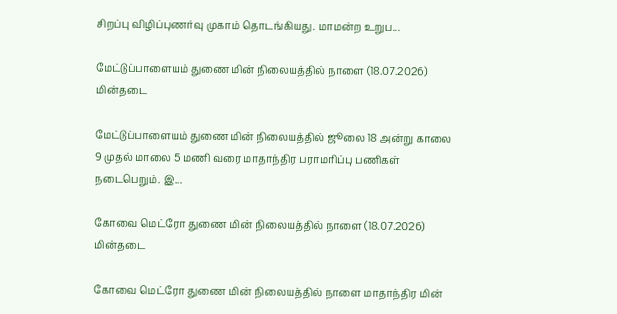சிறப்பு விழிப்புணர்வு முகாம் தொடங்கியது. மாமன்ற உறுப...

மேட்டுப்பாளையம் துணை மின் நிலையத்தில் நாளை (18.07.2026) மின்தடை

மேட்டுப்பாளையம் துணை மின் நிலையத்தில் ஜூலை 18 அன்று காலை 9 முதல் மாலை 5 மணி வரை மாதாந்திர பராமரிப்பு பணிகள் நடைபெறும். இ...

கோவை மெட்ரோ துணை மின் நிலையத்தில் நாளை (18.07.2026) மின்தடை

கோவை மெட்ரோ துணை மின் நிலையத்தில் நாளை மாதாந்திர மின்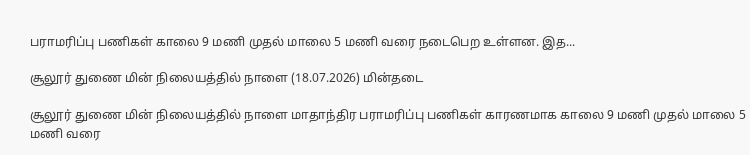பராமரிப்பு பணிகள் காலை 9 மணி முதல் மாலை 5 மணி வரை நடைபெற உள்ளன. இத...

சூலூர் துணை மின் நிலையத்தில் நாளை (18.07.2026) மின்தடை

சூலூர் துணை மின் நிலையத்தில் நாளை மாதாந்திர பராமரிப்பு பணிகள் காரணமாக காலை 9 மணி முதல் மாலை 5 மணி வரை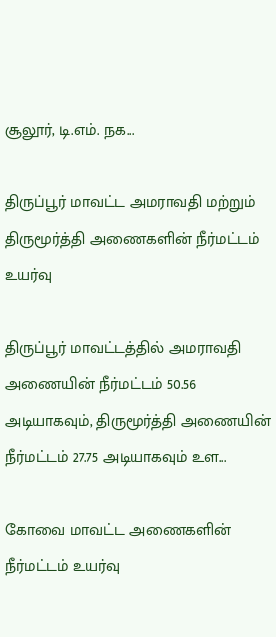சூலூர், டி.எம். நக...

திருப்பூர் மாவட்ட அமராவதி மற்றும் திருமூர்த்தி அணைகளின் நீர்மட்டம் உயர்வு

திருப்பூர் மாவட்டத்தில் அமராவதி அணையின் நீர்மட்டம் 50.56 அடியாகவும், திருமூர்த்தி அணையின் நீர்மட்டம் 27.75 அடியாகவும் உள...

கோவை மாவட்ட அணைகளின் நீர்மட்டம் உயர்வு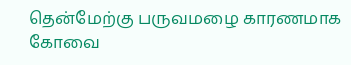தென்மேற்கு பருவமழை காரணமாக கோவை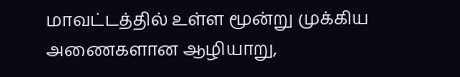மாவட்டத்தில் உள்ள மூன்று முக்கிய அணைகளான ஆழியாறு,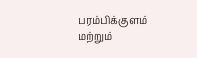பரம்பிக்குளம் மற்றும்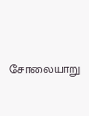சோலையாறு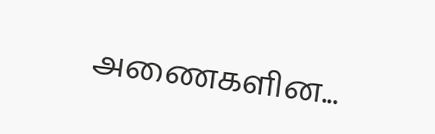அணைகளின...